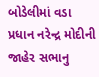બોડેલીમાં વડા પ્રધાન નરેન્દ્ર મોદીની જાહેર સભાનુ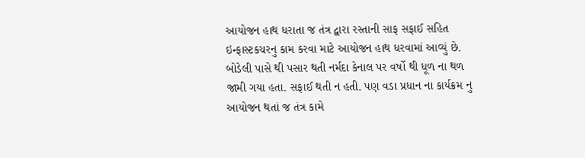આયોજન હાથ ધરાતા જ તંત્ર દ્વારા રસ્તાની સાફ સફાઈ સહિત ઇન્ફાસ્ટકચરનુ કામ કરવા માટે આયોજન હાથ ધરવામાં આવ્યું છે.
બોડેલી પાસે થી પસાર થતી નર્મદા કેનાલ પર વર્ષો થી ધૂળ ના થળ જામી ગયા હતા. સફાઈ થતી ન હતી. પણ વડા પ્રધાન ના કાર્યક્રમ નુ આયોજન થતાં જ તંત્ર કામે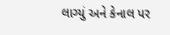લાગ્યું અને કેનાલ પર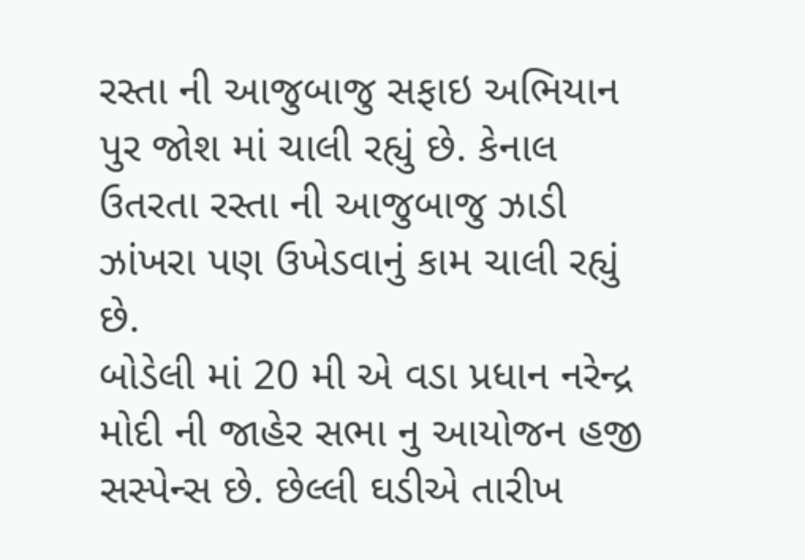રસ્તા ની આજુબાજુ સફાઇ અભિયાન પુર જોશ માં ચાલી રહ્યું છે. કેનાલ ઉતરતા રસ્તા ની આજુબાજુ ઝાડી ઝાંખરા પણ ઉખેડવાનું કામ ચાલી રહ્યું છે.
બોડેલી માં 20 મી એ વડા પ્રધાન નરેન્દ્ર મોદી ની જાહેર સભા નુ આયોજન હજી સસ્પેન્સ છે. છેલ્લી ઘડીએ તારીખ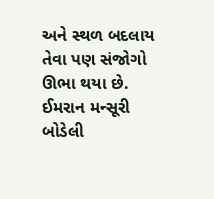અને સ્થળ બદલાય તેવા પણ સંજોગો ઊભા થયા છે.
ઈમરાન મન્સૂરી બોડેલી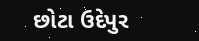છોટા ઉદેપુર